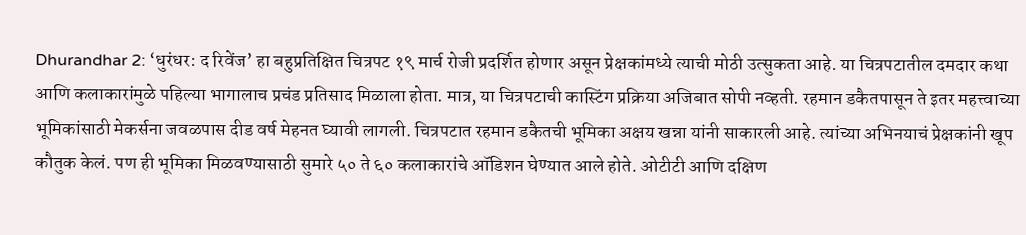Dhurandhar 2: ‘धुरंधर: द रिवेंज’ हा बहुप्रतिक्षित चित्रपट १९ मार्च रोजी प्रदर्शित होणार असून प्रेक्षकांमध्ये त्याची मोठी उत्सुकता आहे. या चित्रपटातील दमदार कथा आणि कलाकारांमुळे पहिल्या भागालाच प्रचंड प्रतिसाद मिळाला होता. मात्र, या चित्रपटाची कास्टिंग प्रक्रिया अजिबात सोपी नव्हती. रहमान डकैतपासून ते इतर महत्त्वाच्या भूमिकांसाठी मेकर्सना जवळपास दीड वर्ष मेहनत घ्यावी लागली. चित्रपटात रहमान डकैतची भूमिका अक्षय खन्ना यांनी साकारली आहे. त्यांच्या अभिनयाचं प्रेक्षकांनी खूप कौतुक केलं. पण ही भूमिका मिळवण्यासाठी सुमारे ५० ते ६० कलाकारांचे ऑडिशन घेण्यात आले होते. ओटीटी आणि दक्षिण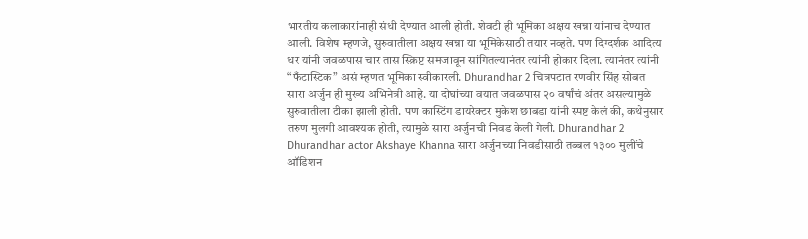भारतीय कलाकारांनाही संधी देण्यात आली होती. शेवटी ही भूमिका अक्षय खन्ना यांनाच देण्यात आली. विशेष म्हणजे, सुरुवातीला अक्षय खन्ना या भूमिकेसाठी तयार नव्हते. पण दिग्दर्शक आदित्य धर यांनी जवळपास चार तास स्क्रिप्ट समजावून सांगितल्यानंतर त्यांनी होकार दिला. त्यानंतर त्यांनी “फँटास्टिक” असं म्हणत भूमिका स्वीकारली. Dhurandhar 2 चित्रपटात रणवीर सिंह सोबत सारा अर्जुन ही मुख्य अभिनेत्री आहे. या दोघांच्या वयात जवळपास २० वर्षांचं अंतर असल्यामुळे सुरुवातीला टीका झाली होती. पण कास्टिंग डायरेक्टर मुकेश छाबडा यांनी स्पष्ट केलं की, कथेनुसार तरुण मुलगी आवश्यक होती, त्यामुळे सारा अर्जुनची निवड केली गेली. Dhurandhar 2 Dhurandhar actor Akshaye Khanna सारा अर्जुनच्या निवडीसाठी तब्बल १३०० मुलींचे ऑडिशन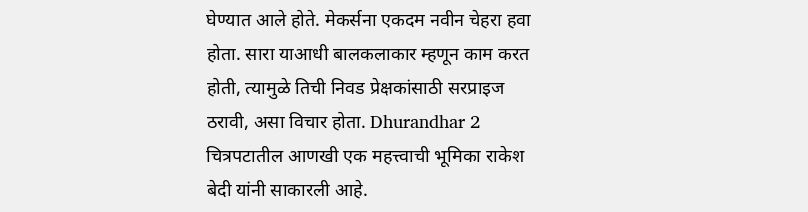घेण्यात आले होते. मेकर्सना एकदम नवीन चेहरा हवा होता. सारा याआधी बालकलाकार म्हणून काम करत होती, त्यामुळे तिची निवड प्रेक्षकांसाठी सरप्राइज ठरावी, असा विचार होता. Dhurandhar 2 चित्रपटातील आणखी एक महत्त्वाची भूमिका राकेश बेदी यांनी साकारली आहे.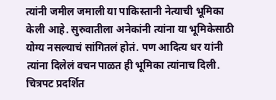त्यांनी जमील जमाली या पाकिस्तानी नेत्याची भूमिका केली आहे. सुरुवातीला अनेकांनी त्यांना या भूमिकेसाठी योग्य नसल्याचं सांगितलं होतं. पण आदित्य धर यांनी त्यांना दिलेलं वचन पाळत ही भूमिका त्यांनाच दिली. चित्रपट प्रदर्शित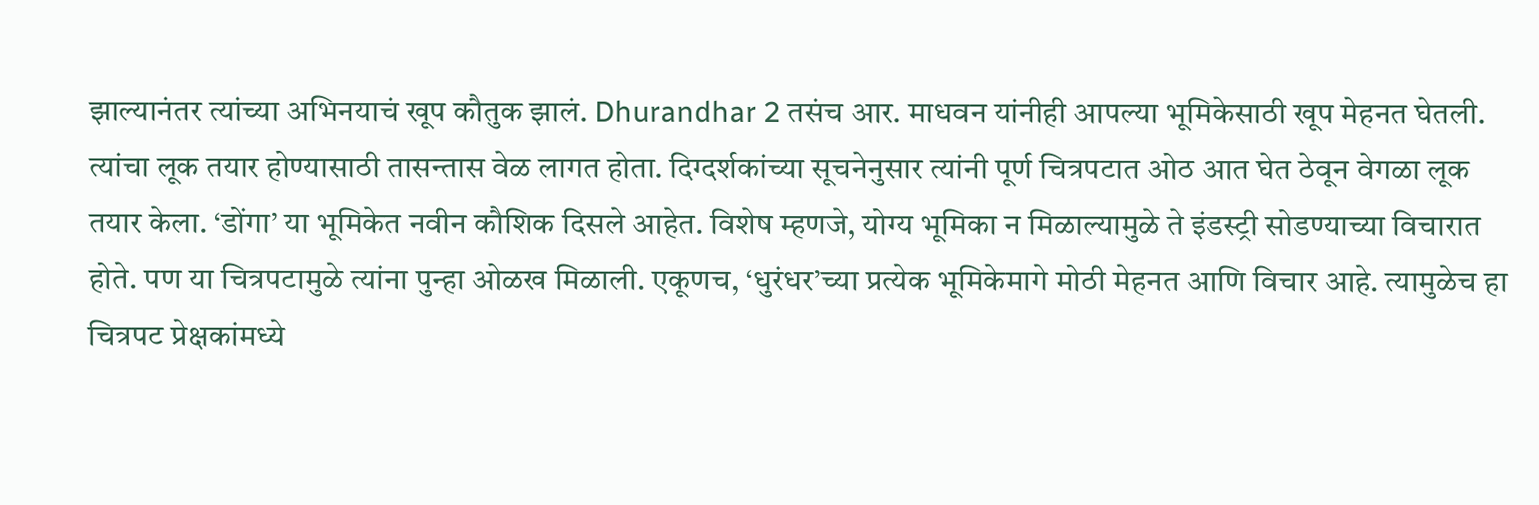झाल्यानंतर त्यांच्या अभिनयाचं खूप कौतुक झालं. Dhurandhar 2 तसंच आर. माधवन यांनीही आपल्या भूमिकेसाठी खूप मेहनत घेतली. त्यांचा लूक तयार होण्यासाठी तासन्तास वेळ लागत होता. दिग्दर्शकांच्या सूचनेनुसार त्यांनी पूर्ण चित्रपटात ओठ आत घेत ठेवून वेगळा लूक तयार केला. ‘डोंगा’ या भूमिकेत नवीन कौशिक दिसले आहेत. विशेष म्हणजे, योग्य भूमिका न मिळाल्यामुळे ते इंडस्ट्री सोडण्याच्या विचारात होते. पण या चित्रपटामुळे त्यांना पुन्हा ओळख मिळाली. एकूणच, ‘धुरंधर’च्या प्रत्येक भूमिकेमागे मोठी मेहनत आणि विचार आहे. त्यामुळेच हा चित्रपट प्रेक्षकांमध्ये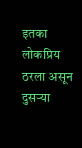इतका लोकप्रिय ठरला असून दुसऱ्या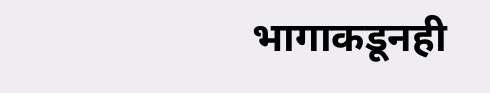भागाकडूनही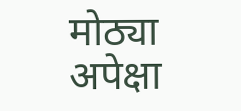मोठ्या अपेक्षा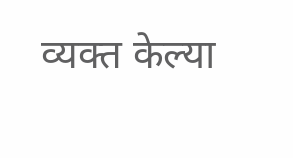व्यक्त केल्या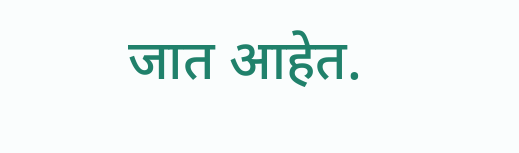जात आहेत.